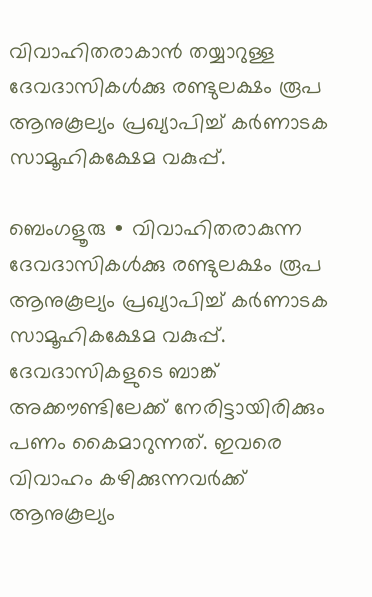വിവാഹിതരാകാന്‍ തയ്യാറുള്ള ദേവദാസികൾക്കു രണ്ടുലക്ഷം രൂപ ആനുകൂല്യം പ്രഖ്യാപിച്ച് കർണാടക സാമൂഹികക്ഷേമ വകുപ്പ്.

ബെംഗളൂരു ∙ വിവാഹിതരാകുന്ന ദേവദാസികൾക്കു രണ്ടുലക്ഷം രൂപ ആനുകൂല്യം പ്രഖ്യാപിച്ച് കർണാടക സാമൂഹികക്ഷേമ വകുപ്പ്. ദേവദാസികളുടെ ബാങ്ക് അക്കൗണ്ടിലേക്ക് നേരിട്ടായിരിക്കും പണം കൈമാറുന്നത്. ഇവരെ വിവാഹം കഴിക്കുന്നവർക്ക് ആനുകൂല്യം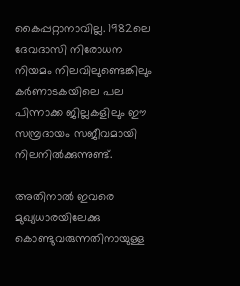കൈപ്പറ്റാനാവില്ല. 1982ലെ ദേവദാസി നിരോധന നിയമം നിലവിലുണ്ടെങ്കിലും കർണാടകയിലെ പല പിന്നാക്ക ജില്ലകളിലും ഈ സമ്പ്രദായം സജീവമായി നിലനിൽക്കുന്നുണ്ട്.

അതിനാൽ ഇവരെ മുഖ്യധാരയിലേക്കു കൊണ്ടുവരുന്നതിനായുള്ള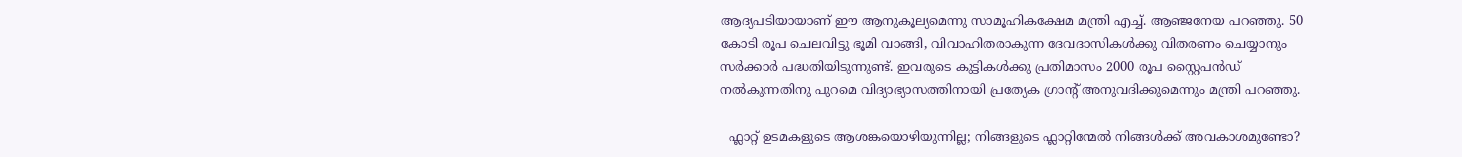ആദ്യപടിയായാണ് ഈ ആനുകൂല്യമെന്നു സാമൂഹികക്ഷേമ മന്ത്രി എച്ച്. ആഞ്ജനേയ പറഞ്ഞു. 50 കോടി രൂപ ചെലവിട്ടു ഭൂമി വാങ്ങി, വിവാഹിതരാകുന്ന ദേവദാസികൾക്കു വിതരണം ചെയ്യാനും സർക്കാർ പദ്ധതിയിടുന്നുണ്ട്. ഇവരുടെ കുട്ടികൾക്കു പ്രതിമാസം 2000 രൂപ സ്റ്റൈപൻഡ് നൽകുന്നതിനു പുറമെ വിദ്യാഭ്യാസത്തിനായി പ്രത്യേക ഗ്രാന്റ് അനുവദിക്കുമെന്നും മന്ത്രി പറഞ്ഞു.

  ഫ്ലാറ്റ് ഉടമകളുടെ ആശങ്കയൊഴിയുന്നില്ല; നിങ്ങളുടെ ഫ്ലാറ്റിന്മേൽ നിങ്ങൾക്ക് അവകാശമുണ്ടോ?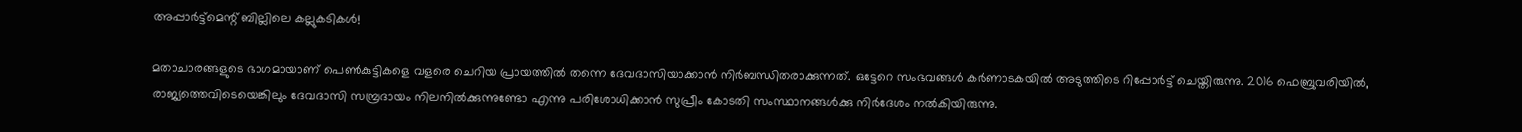അപ്പാർട്ട്‌മെന്റ് ബില്ലിലെ കല്ലുകടികൾ!

മതാചാരങ്ങളുടെ ഭാഗമായാണ് പെൺകുട്ടികളെ വളരെ ചെറിയ പ്രായത്തിൽ തന്നെ ദേവദാസിയാക്കാൻ നിർബന്ധിതരാക്കുന്നത്. ഒട്ടേറെ സംഭവങ്ങൾ കർണാടകയിൽ അടുത്തിടെ റിപ്പോർട്ട് ചെയ്തിരുന്നു. 2016 ഫെബ്രുവരിയിൽ, രാജ്യത്തെവിടെയെങ്കിലും ദേവദാസി സമ്പ്രദായം നിലനിൽക്കുന്നുണ്ടോ എന്നു പരിശോധിക്കാൻ സുപ്രീം കോടതി സംസ്ഥാനങ്ങൾക്കു നിർദേശം നൽകിയിരുന്നു.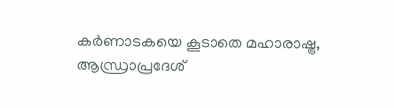കർണാടകയെ കൂടാതെ മഹാരാഷ്ട്ര, ആന്ധ്രാപ്രദേശ്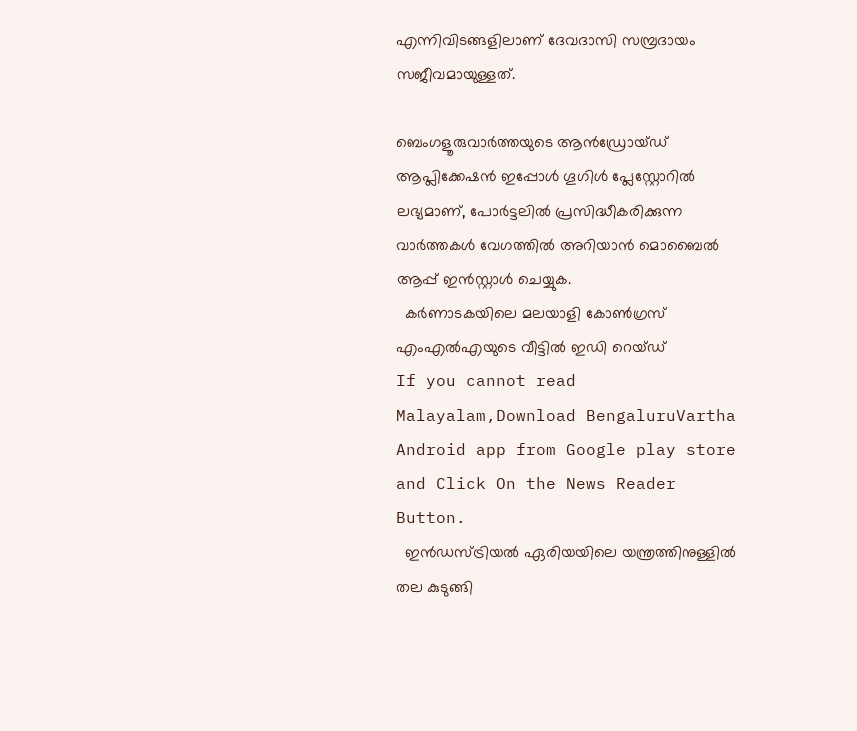എന്നിവിടങ്ങളിലാണ് ദേവദാസി സമ്പ്രദായം സജീവമായുള്ളത്.

ബെംഗളൂരുവാർത്തയുടെ ആൻഡ്രോയ്ഡ് ആപ്ലിക്കേഷൻ ഇപ്പോൾ ഗൂഗിൾ പ്ലേസ്റ്റോറിൽ ലഭ്യമാണ്, പോർട്ടലിൽ പ്രസിദ്ധീകരിക്കുന്ന വാർത്തകൾ വേഗത്തിൽ അറിയാൻ മൊബൈൽ ആപ്പ് ഇൻസ്റ്റാൾ ചെയ്യുക.
  കർണാടകയിലെ മലയാളി കോൺഗ്രസ് എംഎൽഎയുടെ വീട്ടിൽ ഇഡി റെയ്ഡ്
If you cannot read Malayalam,Download BengaluruVartha Android app from Google play store and Click On the News Reader Button.
  ഇൻഡസ്ട്രിയൽ ഏരിയയിലെ യന്ത്രത്തിനുള്ളിൽ തല കുടുങ്ങി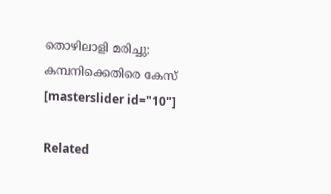തൊഴിലാളി മരിച്ചു: കമ്പനിക്കെതിരെ കേസ്
[masterslider id="10"]

Related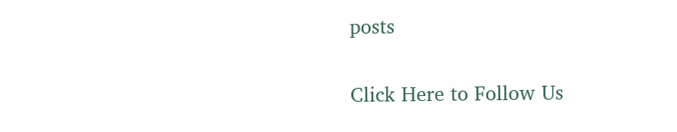posts

Click Here to Follow Us